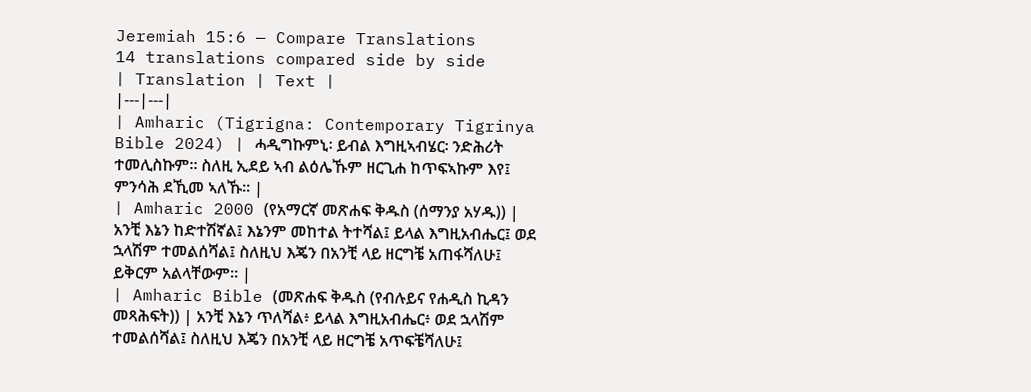Jeremiah 15:6 — Compare Translations
14 translations compared side by side
| Translation | Text |
|---|---|
| Amharic (Tigrigna: Contemporary Tigrinya Bible 2024) | ሓዲግኩምኒ፡ ይብል እግዚኣብሄር፡ ንድሕሪት ተመሊስኩም። ስለዚ ኢደይ ኣብ ልዕሌኹም ዘርጊሐ ከጥፍኣኩም እየ፤ ምንሳሕ ደኺመ ኣለኹ። |
| Amharic 2000 (የአማርኛ መጽሐፍ ቅዱስ (ሰማንያ አሃዱ)) | አንቺ እኔን ከድተሽኛል፤ እኔንም መከተል ትተሻል፤ ይላል እግዚአብሔር፤ ወደ ኋላሽም ተመልሰሻል፤ ስለዚህ እጄን በአንቺ ላይ ዘርግቼ አጠፋሻለሁ፤ ይቅርም አልላቸውም። |
| Amharic Bible (መጽሐፍ ቅዱስ (የብሉይና የሐዲስ ኪዳን መጻሕፍት)) | አንቺ እኔን ጥለሻል፥ ይላል እግዚአብሔር፥ ወደ ኋላሽም ተመልሰሻል፤ ስለዚህ እጄን በአንቺ ላይ ዘርግቼ አጥፍቼሻለሁ፤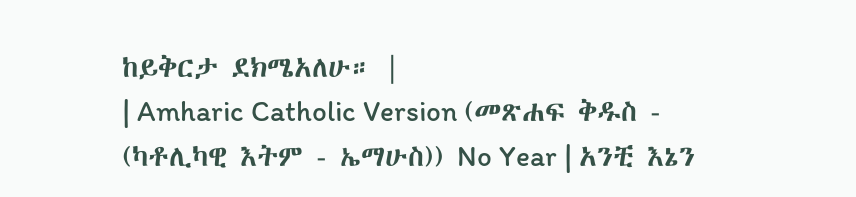ከይቅርታ ደክሜአለሁ። |
| Amharic Catholic Version (መጽሐፍ ቅዱስ - (ካቶሊካዊ እትም - ኤማሁስ)) No Year | አንቺ እኔን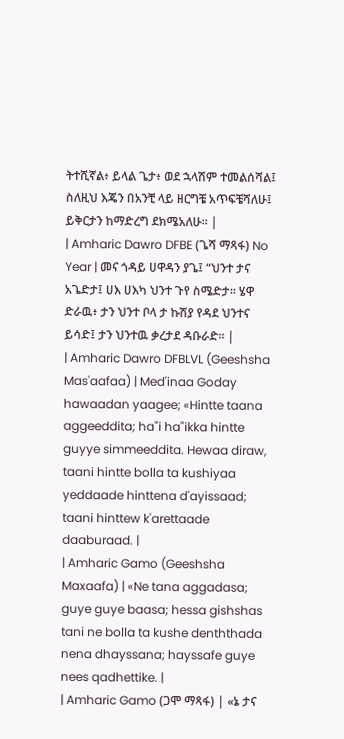ትተሺኛል፥ ይላል ጌታ፥ ወደ ኋላሽም ተመልሰሻል፤ ስለዚህ እጄን በአንቺ ላይ ዘርግቼ አጥፍቼሻለሁ፤ ይቅርታን ከማድረግ ደክሜአለሁ። |
| Amharic Dawro DFBE (ጌሻ ማጻፋ) No Year | መና ጎዳይ ሀዋዳን ያጌ፤ “ህንተ ታና አጌድታ፤ ሀእ ሀእካ ህንተ ጉየ ስሜድታ። ሄዋ ድራዉ፥ ታን ህንተ ቦላ ታ ኩሽያ የዳደ ህንተና ይሳድ፤ ታን ህንተዉ ቃረታደ ዳቡራድ። |
| Amharic Dawro DFBLVL (Geeshsha Mas'aafaa) | Med'inaa Goday hawaadan yaagee; «Hintte taana aggeeddita; ha"i ha"ikka hintte guyye simmeeddita. Hewaa diraw, taani hintte bolla ta kushiyaa yeddaade hinttena d'ayissaad; taani hinttew k'arettaade daaburaad. |
| Amharic Gamo (Geeshsha Maxaafa) | «Ne tana aggadasa; guye guye baasa; hessa gishshas tani ne bolla ta kushe denththada nena dhayssana; hayssafe guye nees qadhettike. |
| Amharic Gamo (ጋሞ ማጻፋ) | «ኔ ታና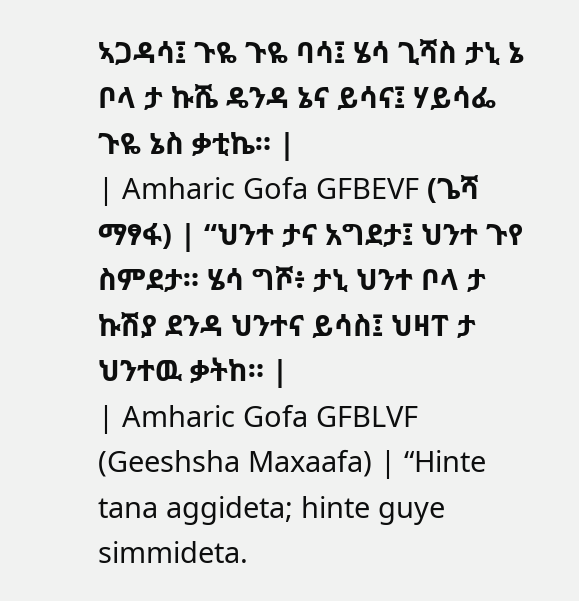ኣጋዳሳ፤ ጉዬ ጉዬ ባሳ፤ ሄሳ ጊሻስ ታኒ ኔ ቦላ ታ ኩሼ ዴንዳ ኔና ይሳና፤ ሃይሳፌ ጉዬ ኔስ ቃቲኬ። |
| Amharic Gofa GFBEVF (ጌሻ ማፃፋ) | “ህንተ ታና አግደታ፤ ህንተ ጉየ ስምደታ። ሄሳ ግሾ፥ ታኒ ህንተ ቦላ ታ ኩሽያ ደንዳ ህንተና ይሳስ፤ ህዛፐ ታ ህንተዉ ቃትከ። |
| Amharic Gofa GFBLVF (Geeshsha Maxaafa) | “Hinte tana aggideta; hinte guye simmideta.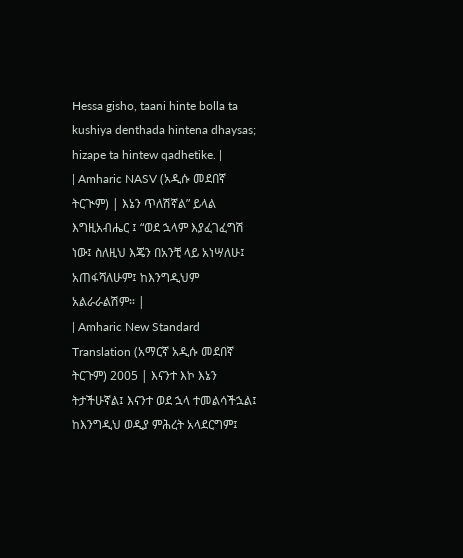Hessa gisho, taani hinte bolla ta kushiya denthada hintena dhaysas; hizape ta hintew qadhetike. |
| Amharic NASV (አዲሱ መደበኛ ትርጒም) | እኔን ጥለሽኛል” ይላል እግዚአብሔር ፤ “ወደ ኋላም እያፈገፈግሽ ነው፤ ስለዚህ እጄን በአንቺ ላይ አነሣለሁ፤ አጠፋሻለሁም፤ ከእንግዲህም አልራራልሽም። |
| Amharic New Standard Translation (አማርኛ አዲሱ መደበኛ ትርጉም) 2005 | እናንተ እኮ እኔን ትታችሁኛል፤ እናንተ ወደ ኋላ ተመልሳችኋል፤ ከእንግዲህ ወዲያ ምሕረት አላደርግም፤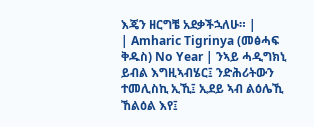እጄን ዘርግቼ አደቃችኋለሁ። |
| Amharic Tigrinya (መፅሓፍ ቅዱስ) No Year | ንኣይ ሓዲግክኒ ይብል እግዚኣብሄር፤ ንድሕሪትውን ተመሊስኪ ኢኺ፤ ኢደይ ኣብ ልዕሌኺ ኸልዕል እየ፤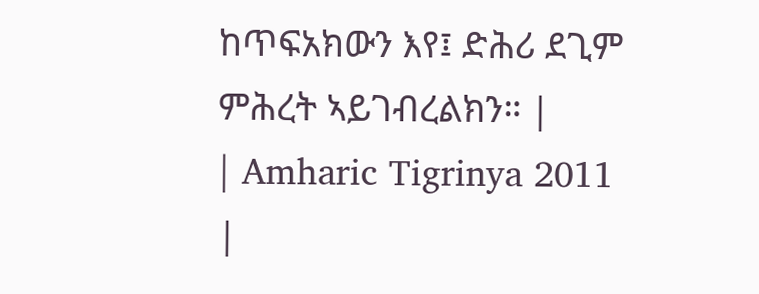ከጥፍአክውን እየ፤ ድሕሪ ደጊም ምሕረት ኣይገብረልክን። |
| Amharic Tigrinya 2011 |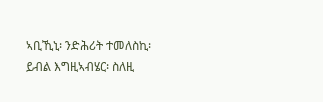ኣቢኺኒ፡ ንድሕሪት ተመለስኪ፡ ይብል እግዚኣብሄር፡ ስለዚ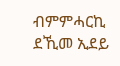ብምምሓርኪ ደኺመ ኢደይ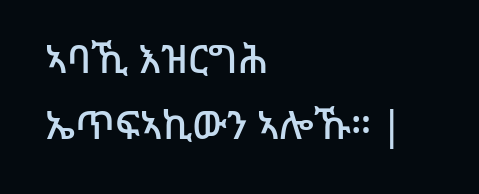ኣባኺ እዝርግሕ ኤጥፍኣኪውን ኣሎኹ። |